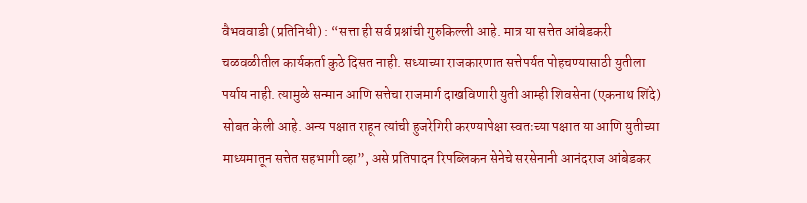वैभववाडी (प्रतिनिधी) : “सत्ता ही सर्व प्रश्नांची गुरुकिल्ली आहे. मात्र या सत्तेत आंबेडकरी चळवळीतील कार्यकर्ता कुठे दिसत नाही. सध्याच्या राजकारणात सत्तेपर्यत पोहचण्यासाठी युतीला पर्याय नाही. त्यामुळे सन्मान आणि सत्तेचा राजमार्ग दाखविणारी युती आम्ही शिवसेना (एकनाथ शिंदे) सोबत केली आहे. अन्य पक्षात राहून त्यांची हुजरेगिरी करण्यापेक्षा स्वतःच्या पक्षात या आणि युतीच्या माध्यमातून सत्तेत सहभागी व्हा”, असे प्रतिपादन रिपब्लिकन सेनेचे सरसेनानी आनंदराज आंबेडकर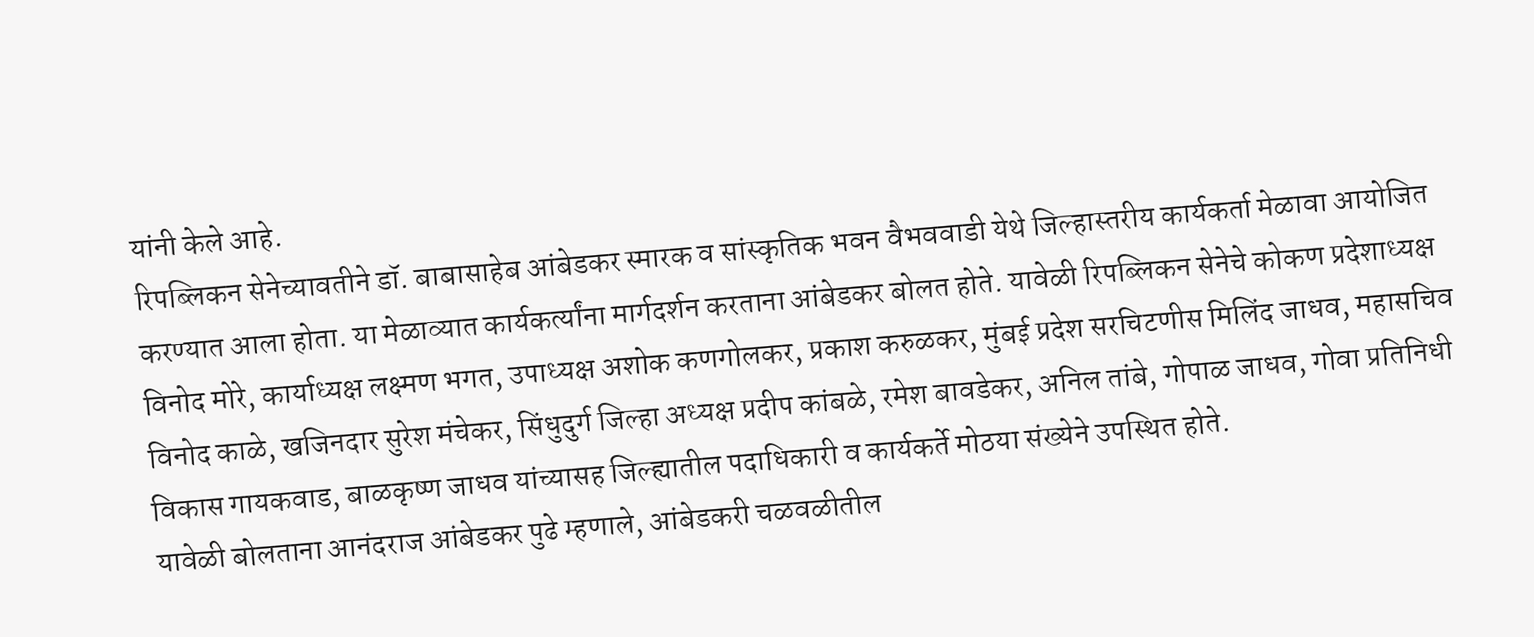यांनी केले आहे.
रिपब्लिकन सेनेच्यावतीने डॉ. बाबासाहेब आंबेडकर स्मारक व सांस्कृतिक भवन वैभववाडी येथे जिल्हास्तरीय कार्यकर्ता मेळावा आयोजित करण्यात आला होता. या मेळाव्यात कार्यकर्त्यांना मार्गदर्शन करताना आंबेडकर बोलत होते. यावेळी रिपब्लिकन सेनेचे कोकण प्रदेशाध्यक्ष विनोद मोरे, कार्याध्यक्ष लक्ष्मण भगत, उपाध्यक्ष अशोक कणगोलकर, प्रकाश करुळकर, मुंबई प्रदेश सरचिटणीस मिलिंद जाधव, महासचिव विनोद काळे, खजिनदार सुरेश मंचेकर, सिंधुदुर्ग जिल्हा अध्यक्ष प्रदीप कांबळे, रमेश बावडेकर, अनिल तांबे, गोपाळ जाधव, गोवा प्रतिनिधी विकास गायकवाड, बाळकृष्ण जाधव यांच्यासह जिल्ह्यातील पदाधिकारी व कार्यकर्ते मोठया संख्येने उपस्थित होते.
यावेळी बोलताना आनंदराज आंबेडकर पुढे म्हणाले, आंबेडकरी चळवळीतील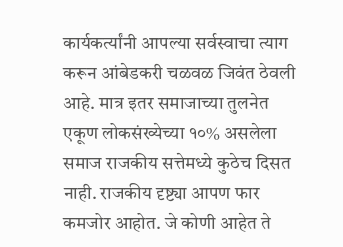कार्यकर्त्यांनी आपल्या सर्वस्वाचा त्याग करून आंबेडकरी चळवळ जिवंत ठेवली आहे. मात्र इतर समाजाच्या तुलनेत एकूण लोकसंख्येच्या १०% असलेला समाज राजकीय सत्तेमध्ये कुठेच दिसत नाही. राजकीय दृष्ट्या आपण फार कमजोर आहोत. जे कोणी आहेत ते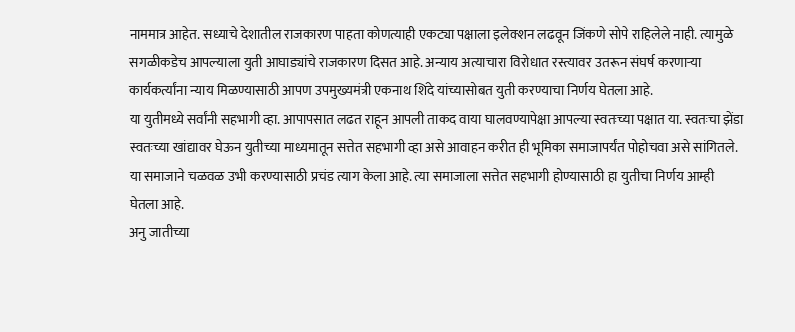नाममात्र आहेत. सध्याचे देशातील राजकारण पाहता कोणत्याही एकट्या पक्षाला इलेक्शन लढवून जिंकणे सोपे राहिलेले नाही. त्यामुळे सगळीकडेच आपल्याला युती आघाड्यांचे राजकारण दिसत आहे. अन्याय अत्याचारा विरोधात रस्त्यावर उतरून संघर्ष करणाऱ्या कार्यकर्त्यांना न्याय मिळण्यासाठी आपण उपमुख्यमंत्री एकनाथ शिंदे यांच्यासोबत युती करण्याचा निर्णय घेतला आहे.
या युतीमध्ये सर्वांनी सहभागी व्हा. आपापसात लढत राहून आपली ताकद वाया घालवण्यापेक्षा आपल्या स्वतःच्या पक्षात या. स्वतःचा झेंडा स्वतःच्या खांद्यावर घेऊन युतीच्या माध्यमातून सत्तेत सहभागी व्हा असे आवाहन करीत ही भूमिका समाजापर्यंत पोहोचवा असे सांगितले. या समाजाने चळवळ उभी करण्यासाठी प्रचंड त्याग केला आहे. त्या समाजाला सत्तेत सहभागी होण्यासाठी हा युतीचा निर्णय आम्ही घेतला आहे.
अनु जातीच्या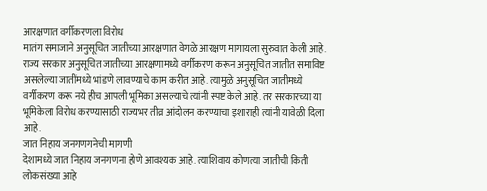आरक्षणात वर्गीकरणला विरोध
मातंग समाजाने अनुसूचित जातीच्या आरक्षणात वेगळे आरक्षण मागायला सुरुवात केली आहे. राज्य सरकार अनुसूचित जातीच्या आरक्षणामध्ये वर्गीकरण करून अनुसूचित जातीत समाविष्ट असलेल्या जातींमध्ये भांडणे लावण्याचे काम करीत आहे. त्यामुळे अनुसूचित जातीमध्ये वर्गीकरण करू नये हीच आपली भूमिका असल्याचे त्यांनी स्पष्ट केले आहे. तर सरकारच्या या भूमिकेला विरोध करण्यासाठी राज्यभर तीव्र आंदोलन करण्याचा इशाराही त्यांनी यावेळी दिला आहे.
जात निहाय जनगणगनेची मागणी
देशामध्ये जात निहाय जनगणना होणे आवश्यक आहे. त्याशिवाय कोणत्या जातीची किती लोकसंख्या आहे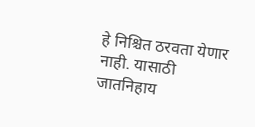हे निश्चित ठरवता येणार नाही. यासाठी जातनिहाय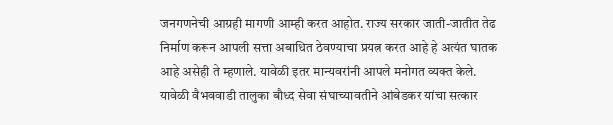जनगणनेची आग्रही मागणी आम्ही करत आहोत. राज्य सरकार जाती-जातीत तेढ निर्माण करून आपली सत्ता अबाधित ठेवण्याचा प्रयत्न करत आहे हे अत्यंत घातक आहे असेही ते म्हणाले. यावेळी इतर मान्यवरांनी आपले मनोगत व्यक्त केले. यावेळी वैभववाडी तालुका बौध्द सेवा संघाच्यावतीने आंबेडकर यांचा सत्कार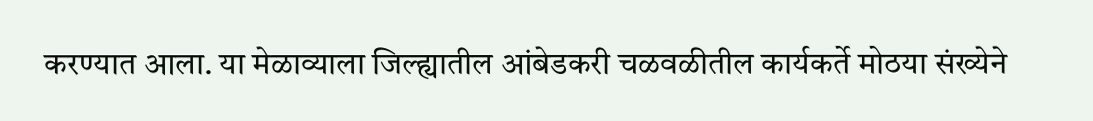करण्यात आला. या मेळाव्याला जिल्ह्यातील आंबेडकरी चळवळीतील कार्यकर्ते मोठया संख्येने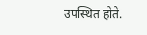उपस्थित होते.